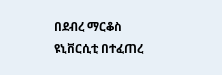በደብረ ማርቆስ ዩኒቨርሲቲ በተፈጠረ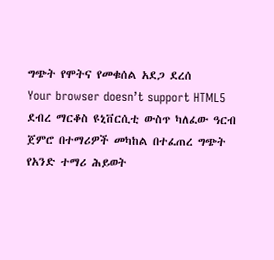ግጭት የሞትና የመቁሰል አደጋ ደረሰ
Your browser doesn’t support HTML5
ደብረ ማርቆስ ዩኒቨርሲቲ ውስጥ ካለፈው ዓርብ ጀምሮ በተማሪዎች መካከል በተፈጠረ ግጭት የአንድ ተማሪ ሕይወት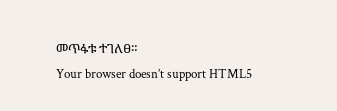መጥፋቱ ተገለፀ።
Your browser doesn’t support HTML5